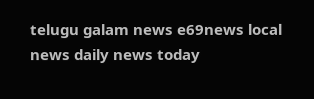telugu galam news e69news local news daily news today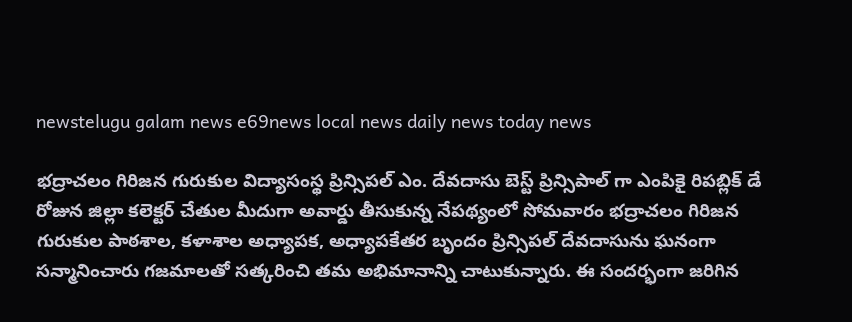newstelugu galam news e69news local news daily news today news

భద్రాచలం గిరిజన గురుకుల విద్యాసంస్థ ప్రిన్సిపల్ ఎం. దేవదాసు బెస్ట్ ప్రిన్సిపాల్ గా ఎంపికై రిపబ్లిక్ డే రోజున జిల్లా కలెక్టర్ చేతుల మీదుగా అవార్డు తీసుకున్న నేపథ్యంలో సోమవారం భద్రాచలం గిరిజన గురుకుల పాఠశాల, కళాశాల అధ్యాపక, అధ్యాపకేతర బృందం ప్రిన్సిపల్ దేవదాసును ఘనంగా సన్మానించారు గజమాలతో సత్కరించి తమ అభిమానాన్ని చాటుకున్నారు. ఈ సందర్భంగా జరిగిన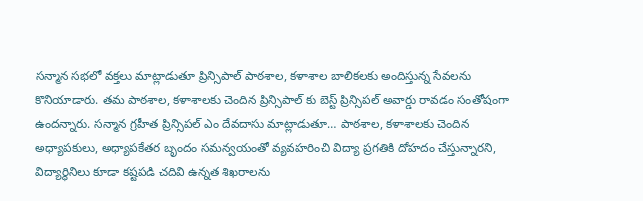సన్మాన సభలో వక్తలు మాట్లాడుతూ ప్రిన్సిపాల్ పాఠశాల, కళాశాల బాలికలకు అందిస్తున్న సేవలను కొనియాడారు. తమ పాఠశాల, కళాశాలకు చెందిన ప్రిన్సిపాల్ కు బెస్ట్ ప్రిన్సిపల్ అవార్డు రావడం సంతోషంగా ఉందన్నారు. సన్మాన గ్రహీత ప్రిన్సిపల్ ఎం దేవదాసు మాట్లాడుతూ… పాఠశాల, కళాశాలకు చెందిన అధ్యాపకులు, అధ్యాపకేతర బృందం సమన్వయంతో వ్యవహరించి విద్యా ప్రగతికి దోహదం చేస్తున్నారని, విద్యార్థినిలు కూడా కష్టపడి చదివి ఉన్నత శిఖరాలను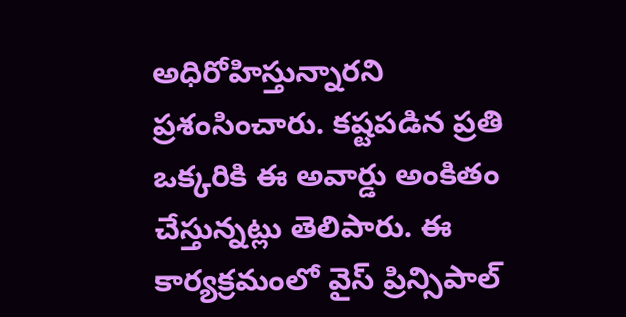అధిరోహిస్తున్నారని ప్రశంసించారు. కష్టపడిన ప్రతి ఒక్కరికి ఈ అవార్డు అంకితం చేస్తున్నట్లు తెలిపారు. ఈ కార్యక్రమంలో వైస్ ప్రిన్సిపాల్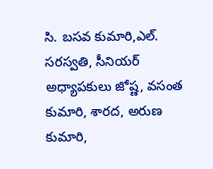సి. బసవ కుమారి,ఎల్. సరస్వతి, సీనియర్ అధ్యాపకులు జోష్ణ, వసంత కుమారి, శారద, అరుణ కుమారి,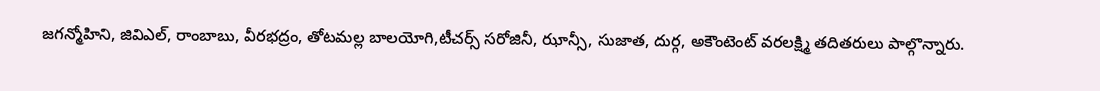జగన్మోహిని, జివిఎల్, రాంబాబు, వీరభద్రం, తోటమల్ల బాలయోగి,టీచర్స్ సరోజినీ, ఝాన్సీ, సుజాత, దుర్గ, అకౌంటెంట్ వరలక్ష్మి తదితరులు పాల్గొన్నారు.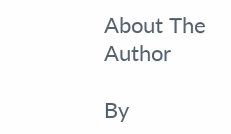About The Author

By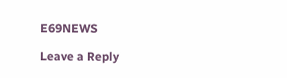E69NEWS

Leave a Reply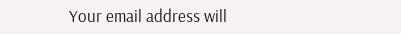Your email address will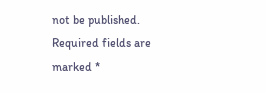not be published. Required fields are marked *